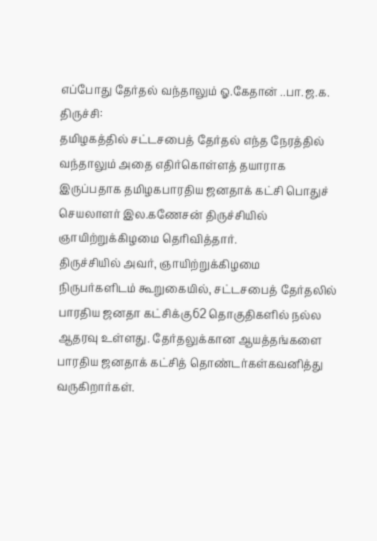எப்போது தேர்தல் வந்தாலும் ஓ.கேதான் ..பா.ஜ.க.
திருச்சி:
தமிழகத்தில் சட்டசபைத் தேர்தல் எந்த நேரத்தில் வந்தாலும் அதை எதிர்கொள்ளத் தயாராக இருப்பதாக தமிழகபாரதிய ஜனதாக் கட்சி பொதுச் செயலாளர் இல.கணேசன் திருச்சியில் ஞாயிற்றுக்கிழமை தெரிவித்தார்.
திருச்சியில் அவர், ஞாயிற்றுக்கிழமை நிருபர்களிடம் கூறுகையில், சட்டசபைத் தேர்தலில் பாரதிய ஜனதா கட்சிக்கு62 தொகுதிகளில் நல்ல ஆதரவு உள்ளது. தேர்தலுக்கான ஆயத்தங்களை பாரதிய ஜனதாக் கட்சித் தொண்டர்கள்கவனித்து வருகிறார்கள்.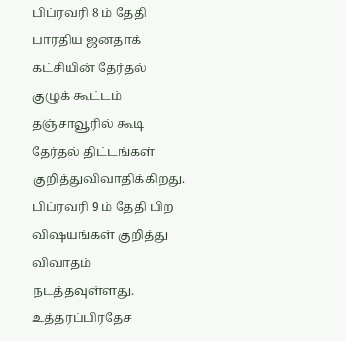பிப்ரவரி 8 ம் தேதி பாரதிய ஜனதாக் கட்சியின் தேர்தல் குழுக் கூட்டம் தஞ்சாவூரில் கூடி தேர்தல் திட்டங்கள் குறித்துவிவாதிக்கிறது. பிப்ரவரி 9 ம் தேதி பிற விஷயங்கள் குறித்து விவாதம் நடத்தவுள்ளது.
உத்தரப்பிரதேச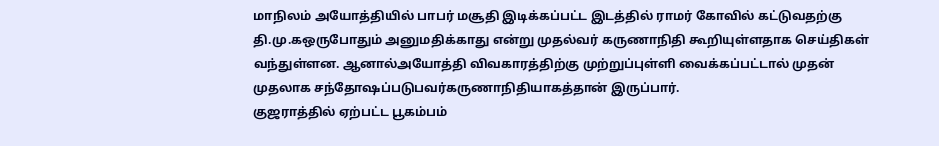மாநிலம் அயோத்தியில் பாபர் மசூதி இடிக்கப்பட்ட இடத்தில் ராமர் கோவில் கட்டுவதற்கு தி.மு.கஒருபோதும் அனுமதிக்காது என்று முதல்வர் கருணாநிதி கூறியுள்ளதாக செய்திகள் வந்துள்ளன. ஆனால்அயோத்தி விவகாரத்திற்கு முற்றுப்புள்ளி வைக்கப்பட்டால் முதன் முதலாக சந்தோஷப்படுபவர்கருணாநிதியாகத்தான் இருப்பார்.
குஜராத்தில் ஏற்பட்ட பூகம்பம்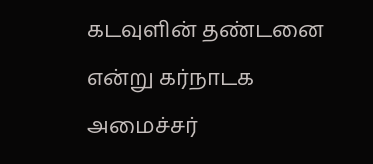கடவுளின் தண்டனை என்று கர்நாடக அமைச்சர்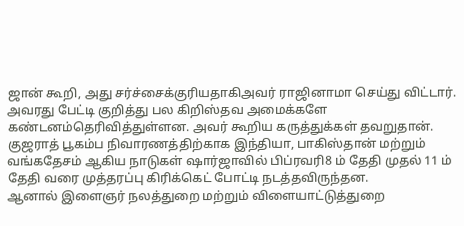ஜான் கூறி, அது சர்ச்சைக்குரியதாகிஅவர் ராஜினாமா செய்து விட்டார். அவரது பேட்டி குறித்து பல கிறிஸ்தவ அமைக்களே கண்டனம்தெரிவித்துள்ளன. அவர் கூறிய கருத்துக்கள் தவறுதான்.
குஜராத் பூகம்ப நிவாரணத்திற்காக இந்தியா, பாகிஸ்தான் மற்றும் வங்கதேசம் ஆகிய நாடுகள் ஷார்ஜாவில் பிப்ரவரி8 ம் தேதி முதல் 11 ம் தேதி வரை முத்தரப்பு கிரிக்கெட் போட்டி நடத்தவிருந்தன.
ஆனால் இளைஞர் நலத்துறை மற்றும் விளையாட்டுத்துறை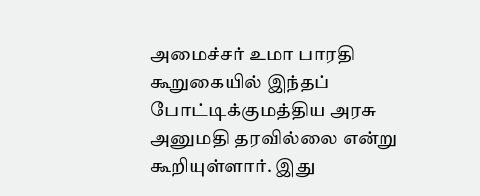அமைச்சர் உமா பாரதி கூறுகையில் இந்தப் போட்டிக்குமத்திய அரசு அனுமதி தரவில்லை என்று கூறியுள்ளார். இது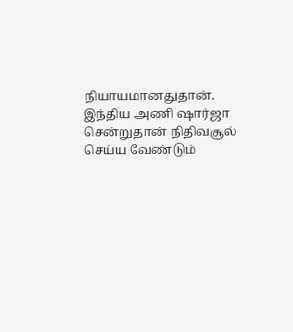நியாயமானதுதான்.
இந்திய அணி ஷார்ஜா சென்றுதான் நிதிவசூல் செய்ய வேண்டும்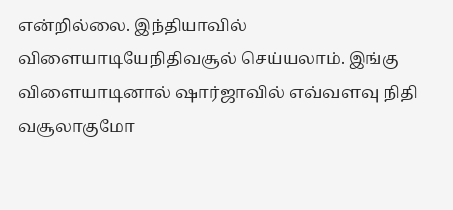என்றில்லை. இந்தியாவில் விளையாடியேநிதிவசூல் செய்யலாம். இங்கு விளையாடினால் ஷார்ஜாவில் எவ்வளவு நிதி வசூலாகுமோ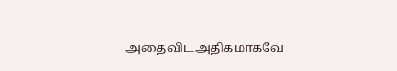அதைவிடஅதிகமாகவே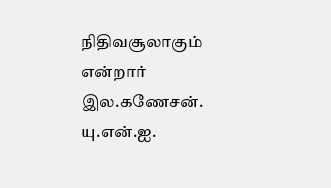நிதிவசூலாகும் என்றார் இல.கணேசன்.
யு.என்.ஐ.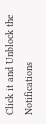Click it and Unblock the Notifications